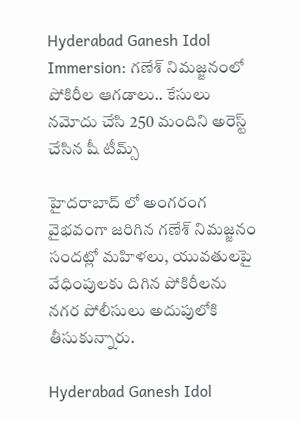Hyderabad Ganesh Idol Immersion: గణేశ్ నిమజ్జనంలో పోకిరీల ఆగడాలు.. కేసులు నమోదు చేసి 250 మందిని అరెస్ట్ చేసిన షీ టీమ్స్

హైదరాబాద్ లో అంగరంగ వైభవంగా జరిగిన గణేశ్ నిమజ్జనం సందట్లో మహిళలు, యువతులపై వేధింపులకు దిగిన పోకిరీలను నగర పోలీసులు అదుపులోకి తీసుకున్నారు.

Hyderabad Ganesh Idol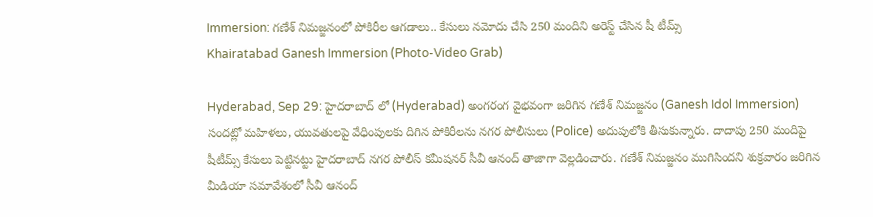Immersion: గణేశ్ నిమజ్జనంలో పోకిరీల ఆగడాలు.. కేసులు నమోదు చేసి 250 మందిని అరెస్ట్ చేసిన షీ టీమ్స్
Khairatabad Ganesh Immersion (Photo-Video Grab)

Hyderabad, Sep 29: హైదరాబాద్ లో (Hyderabad) అంగరంగ వైభవంగా జరిగిన గణేశ్ నిమజ్జనం (Ganesh Idol Immersion) సందట్లో మహిళలు, యువతులపై వేధింపులకు దిగిన పోకిరీలను నగర పోలీసులు (Police) అదుపులోకి తీసుకున్నారు. దాదాపు 250 మందిపై షీటీమ్స్ కేసులు పెట్టినట్టు హైదరాబాద్ నగర పోలీస్ కమీషనర్ సీవీ ఆనంద్ తాజాగా వెల్లడించారు. గణేశ్ నిమజ్జనం ముగిసిందని శుక్రవారం జరిగిన మీడియా సమావేశంలో సీవీ ఆనంద్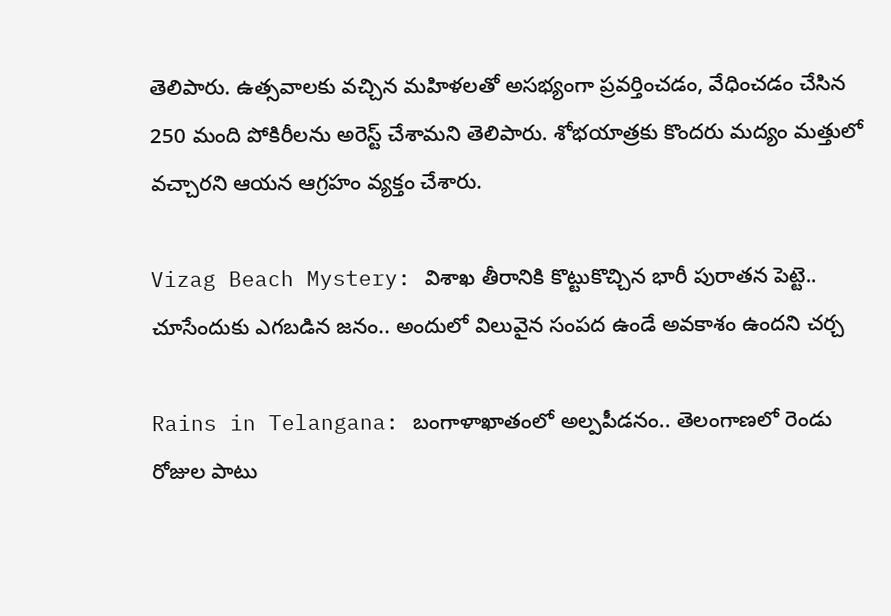తెలిపారు. ఉత్సవాలకు వచ్చిన మహిళలతో అసభ్యంగా ప్రవర్తించడం, వేధించడం చేసిన 250 మంది పోకిరీలను అరెస్ట్ చేశామని తెలిపారు. శోభయాత్రకు కొందరు మద్యం మత్తులో వచ్చారని ఆయన ఆగ్రహం వ్యక్తం చేశారు.

Vizag Beach Mystery: విశాఖ తీరానికి కొట్టుకొచ్చిన భారీ పురాతన పెట్టె.. చూసేందుకు ఎగబడిన జనం.. అందులో విలువైన సంపద ఉండే అవకాశం ఉందని చర్చ

Rains in Telangana: బంగాళాఖాతంలో అల్పపీడనం.. తెలంగాణలో రెండు రోజుల పాటు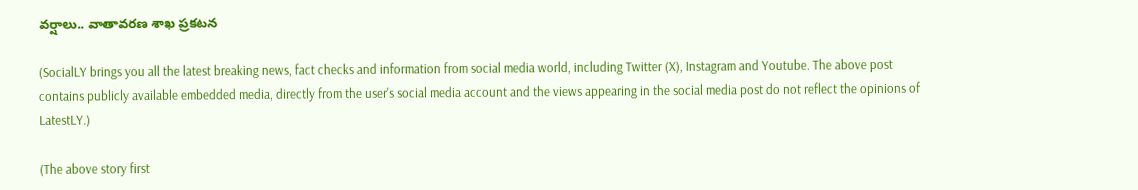వర్షాలు.. వాతావరణ శాఖ ప్రకటన

(SocialLY brings you all the latest breaking news, fact checks and information from social media world, including Twitter (X), Instagram and Youtube. The above post contains publicly available embedded media, directly from the user's social media account and the views appearing in the social media post do not reflect the opinions of LatestLY.)

(The above story first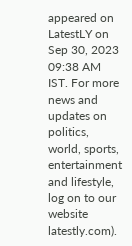appeared on LatestLY on Sep 30, 2023 09:38 AM IST. For more news and updates on politics, world, sports, entertainment and lifestyle, log on to our website latestly.com).